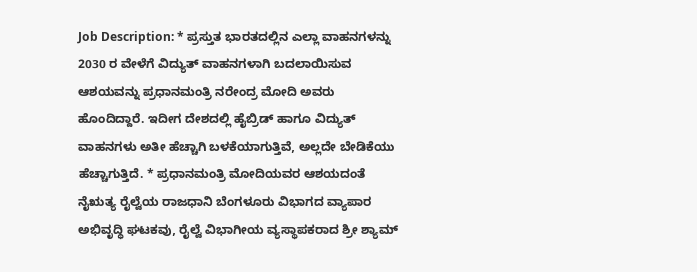Job Description: * ಪ್ರಸ್ತುತ ಭಾರತದಲ್ಲಿನ ಎಲ್ಲಾ ವಾಹನಗಳನ್ನು 2030 ರ ವೇಳೆಗೆ ವಿದ್ಯುತ್ ವಾಹನಗಳಾಗಿ ಬದಲಾಯಿಸುವ ಆಶಯವನ್ನು ಪ್ರಧಾನಮಂತ್ರಿ ನರೇಂದ್ರ ಮೋದಿ ಅವರು ಹೊಂದಿದ್ದಾರೆ. ಇದೀಗ ದೇಶದಲ್ಲಿ ಹೈಬ್ರಿಡ್ ಹಾಗೂ ವಿದ್ಯುತ್ ವಾಹನಗಳು ಅತೀ ಹೆಚ್ಚಾಗಿ ಬಳಕೆಯಾಗುತ್ತಿವೆ, ಅಲ್ಲದೇ ಬೇಡಿಕೆಯು ಹೆಚ್ಚಾಗುತ್ತಿದೆ. * ಪ್ರಧಾನಮಂತ್ರಿ ಮೋದಿಯವರ ಆಶಯದಂತೆ ನೈಋತ್ಯ ರೈಲ್ವೆಯ ರಾಜಧಾನಿ ಬೆಂಗಳೂರು ವಿಭಾಗದ ವ್ಯಾಪಾರ ಅಭಿವೃದ್ಧಿ ಘಟಕವು, ರೈಲ್ವೆ ವಿಭಾಗೀಯ ವ್ಯಸ್ಥಾಪಕರಾದ ಶ್ರೀ ಶ್ಯಾಮ್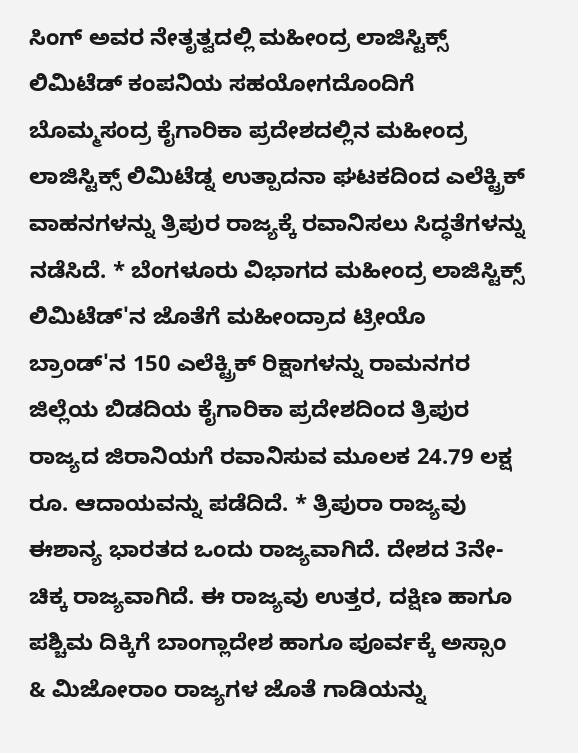ಸಿಂಗ್ ಅವರ ನೇತೃತ್ವದಲ್ಲಿ ಮಹೀಂದ್ರ ಲಾಜಿಸ್ಟಿಕ್ಸ್ ಲಿಮಿಟೆಡ್ ಕಂಪನಿಯ ಸಹಯೋಗದೊಂದಿಗೆ ಬೊಮ್ಮಸಂದ್ರ ಕೈಗಾರಿಕಾ ಪ್ರದೇಶದಲ್ಲಿನ ಮಹೀಂದ್ರ ಲಾಜಿಸ್ಟಿಕ್ಸ್ ಲಿಮಿಟೆಡ್ನ ಉತ್ಪಾದನಾ ಘಟಕದಿಂದ ಎಲೆಕ್ಟ್ರಿಕ್ ವಾಹನಗಳನ್ನು ತ್ರಿಪುರ ರಾಜ್ಯಕ್ಕೆ ರವಾನಿಸಲು ಸಿದ್ಧತೆಗಳನ್ನು ನಡೆಸಿದೆ. * ಬೆಂಗಳೂರು ವಿಭಾಗದ ಮಹೀಂದ್ರ ಲಾಜಿಸ್ಟಿಕ್ಸ್ ಲಿಮಿಟೆಡ್'ನ ಜೊತೆಗೆ ಮಹೀಂದ್ರಾದ ಟ್ರೀಯೊ ಬ್ರಾಂಡ್‌'ನ 150 ಎಲೆಕ್ಟ್ರಿಕ್ ರಿಕ್ಷಾಗಳನ್ನು ರಾಮನಗರ ಜಿಲ್ಲೆಯ ಬಿಡದಿಯ ಕೈಗಾರಿಕಾ ಪ್ರದೇಶದಿಂದ ತ್ರಿಪುರ ರಾಜ್ಯದ ಜಿರಾನಿಯಗೆ ರವಾನಿಸುವ ಮೂಲಕ 24.79 ಲಕ್ಷ ರೂ. ಆದಾಯವನ್ನು ಪಡೆದಿದೆ. * ತ್ರಿಪುರಾ ರಾಜ್ಯವು ಈಶಾನ್ಯ ಭಾರತದ ಒಂದು ರಾಜ್ಯವಾಗಿದೆ. ದೇಶದ 3ನೇ-ಚಿಕ್ಕ ರಾಜ್ಯವಾಗಿದೆ. ಈ ರಾಜ್ಯವು ಉತ್ತರ, ದಕ್ಷಿಣ ಹಾಗೂ ಪಶ್ಚಿಮ ದಿಕ್ಕಿಗೆ ಬಾಂಗ್ಲಾದೇಶ ಹಾಗೂ ಪೂರ್ವಕ್ಕೆ ಅಸ್ಸಾಂ & ಮಿಜೋರಾಂ ರಾಜ್ಯಗಳ ಜೊತೆ ಗಾಡಿಯನ್ನು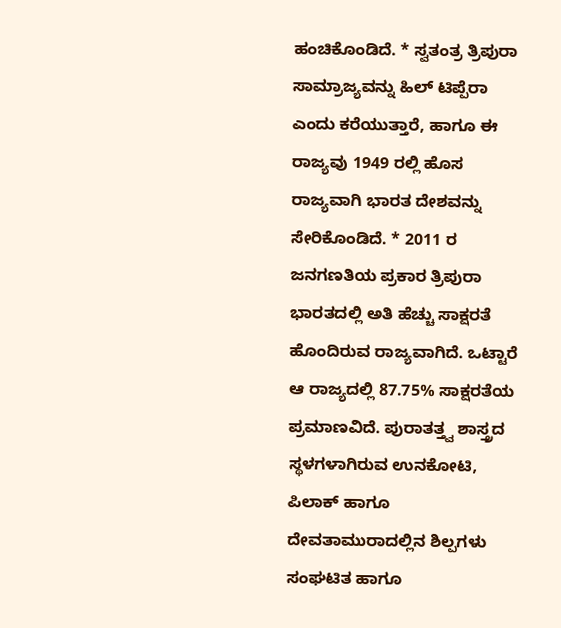ಹಂಚಿಕೊಂಡಿದೆ. * ಸ್ವತಂತ್ರ ತ್ರಿಪುರಾ ಸಾಮ್ರಾಜ್ಯವನ್ನು ಹಿಲ್ ಟಿಪ್ಪೆರಾ ಎಂದು ಕರೆಯುತ್ತಾರೆ, ಹಾಗೂ ಈ ರಾಜ್ಯವು 1949 ರಲ್ಲಿ ಹೊಸ ರಾಜ್ಯವಾಗಿ ಭಾರತ ದೇಶವನ್ನು ಸೇರಿಕೊಂಡಿದೆ. * 2011 ರ ಜನಗಣತಿಯ ಪ್ರಕಾರ ತ್ರಿಪುರಾ ಭಾರತದಲ್ಲಿ ಅತಿ ಹೆಚ್ಚು ಸಾಕ್ಷರತೆ ಹೊಂದಿರುವ ರಾಜ್ಯವಾಗಿದೆ. ಒಟ್ಟಾರೆ ಆ ರಾಜ್ಯದಲ್ಲಿ 87.75% ಸಾಕ್ಷರತೆಯ ಪ್ರಮಾಣವಿದೆ. ಪುರಾತತ್ತ್ವ ಶಾಸ್ತ್ರದ ಸ್ಥಳಗಳಾಗಿರುವ ಉನಕೋಟಿ, ಪಿಲಾಕ್ ಹಾಗೂ ದೇವತಾಮುರಾದಲ್ಲಿನ ಶಿಲ್ಪಗಳು ಸಂಘಟಿತ ಹಾಗೂ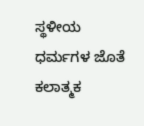ಸ್ಥಳೀಯ ಧರ್ಮಗಳ ಜೊತೆ ಕಲಾತ್ಮಕ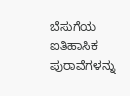ಬೆಸುಗೆಯ ಐತಿಹಾಸಿಕ ಪುರಾವೆಗಳನ್ನು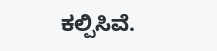ಕಲ್ಪಿಸಿವೆ.